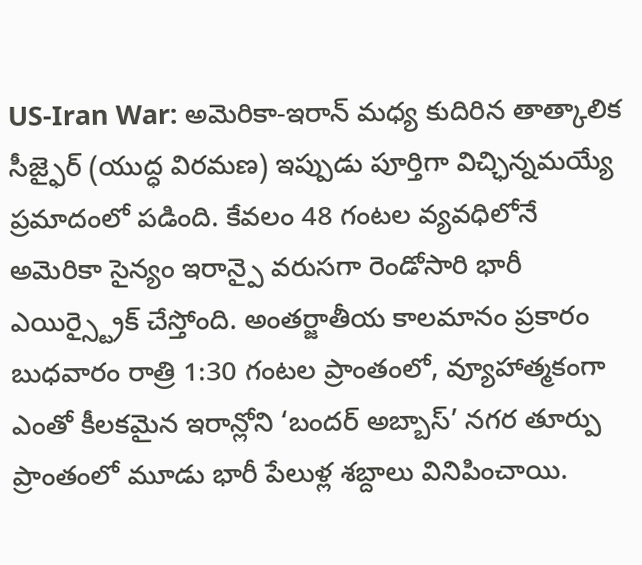US-Iran War: అమెరికా-ఇరాన్ మధ్య కుదిరిన తాత్కాలిక సీజ్ఫైర్ (యుద్ధ విరమణ) ఇప్పుడు పూర్తిగా విచ్ఛిన్నమయ్యే ప్రమాదంలో పడింది. కేవలం 48 గంటల వ్యవధిలోనే అమెరికా సైన్యం ఇరాన్పై వరుసగా రెండోసారి భారీ ఎయిర్స్ట్రైక్ చేస్తోంది. అంతర్జాతీయ కాలమానం ప్రకారం బుధవారం రాత్రి 1:30 గంటల ప్రాంతంలో, వ్యూహాత్మకంగా ఎంతో కీలకమైన ఇరాన్లోని ‘బందర్ అబ్బాస్’ నగర తూర్పు ప్రాంతంలో మూడు భారీ పేలుళ్ల శబ్దాలు వినిపించాయి.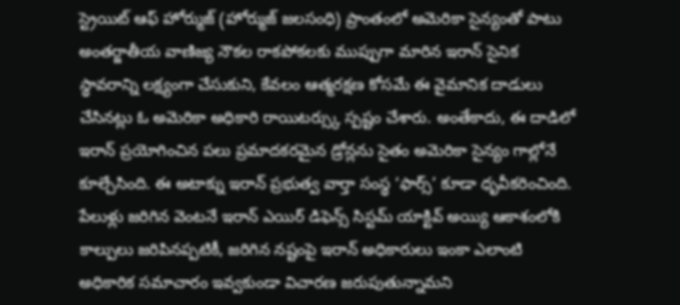స్ట్రెయిట్ ఆఫ్ హోర్ముజ్ (హోర్ముజ్ జలసంధి) ప్రాంతంలో అమెరికా సైన్యంతో పాటు అంతర్జాతీయ వాణిజ్య నౌకల రాకపోకలకు ముప్పుగా మారిన ఇరాన్ సైనిక స్థావరాన్ని లక్ష్యంగా చేసుకుని, కేవలం ఆత్మరక్షణ కోసమే ఈ వైమానిక దాడులు చేసినట్లు ఓ అమెరికా అధికారి రాయిటర్స్కు స్పష్టం చేశారు. అంతేకాదు, ఈ దాడిలో ఇరాన్ ప్రయోగించిన పలు ప్రమాదకరమైన డ్రోన్లను సైతం అమెరికా సైన్యం గాల్లోనే కూల్చేసింది. ఈ అటాక్ను ఇరాన్ ప్రభుత్వ వార్తా సంస్థ ‘ఫార్స్’ కూడా ధృవీకరించింది. పేలుళ్లు జరిగిన వెంటనే ఇరాన్ ఎయిర్ డిఫెన్స్ సిస్టమ్ యాక్టివ్ అయ్యి ఆకాశంలోకి కాల్పులు జరిపినప్పటికీ, జరిగిన నష్టంపై ఇరాన్ అధికారులు ఇంకా ఎలాంటి అధికారిక సమాచారం ఇవ్వకుండా విచారణ జరుపుతున్నామని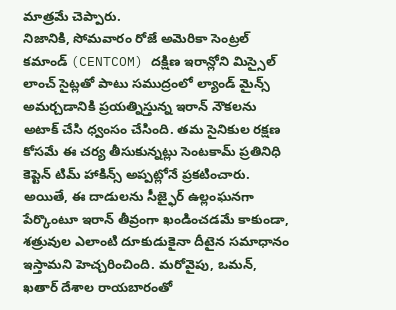మాత్రమే చెప్పారు.
నిజానికి, సోమవారం రోజే అమెరికా సెంట్రల్ కమాండ్ (CENTCOM) దక్షిణ ఇరాన్లోని మిస్సైల్ లాంచ్ సైట్లతో పాటు సముద్రంలో ల్యాండ్ మైన్స్ అమర్చడానికి ప్రయత్నిస్తున్న ఇరాన్ నౌకలను అటాక్ చేసి ధ్వంసం చేసింది. తమ సైనికుల రక్షణ కోసమే ఈ చర్య తీసుకున్నట్లు సెంటకామ్ ప్రతినిధి కెప్టెన్ టిమ్ హాకిన్స్ అప్పట్లోనే ప్రకటించారు. అయితే, ఈ దాడులను సీజ్ఫైర్ ఉల్లంఘనగా పేర్కొంటూ ఇరాన్ తీవ్రంగా ఖండించడమే కాకుండా, శత్రువుల ఎలాంటి దూకుడుకైనా దీటైన సమాధానం ఇస్తామని హెచ్చరించింది. మరోవైపు, ఒమన్, ఖతార్ దేశాల రాయబారంతో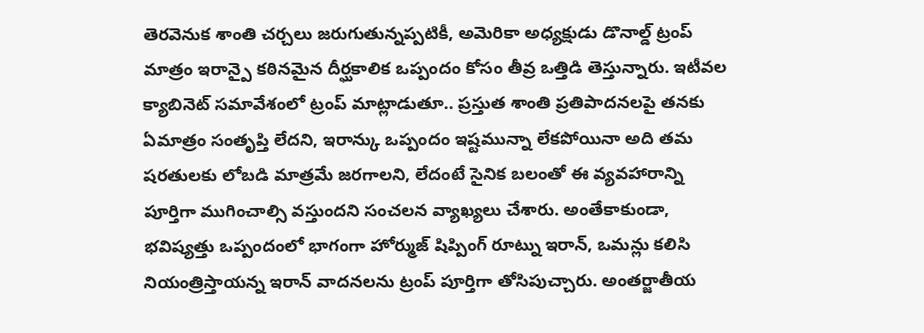తెరవెనుక శాంతి చర్చలు జరుగుతున్నప్పటికీ, అమెరికా అధ్యక్షుడు డొనాల్డ్ ట్రంప్ మాత్రం ఇరాన్పై కఠినమైన దీర్ఘకాలిక ఒప్పందం కోసం తీవ్ర ఒత్తిడి తెస్తున్నారు. ఇటీవల క్యాబినెట్ సమావేశంలో ట్రంప్ మాట్లాడుతూ.. ప్రస్తుత శాంతి ప్రతిపాదనలపై తనకు ఏమాత్రం సంతృప్తి లేదని, ఇరాన్కు ఒప్పందం ఇష్టమున్నా లేకపోయినా అది తమ షరతులకు లోబడి మాత్రమే జరగాలని, లేదంటే సైనిక బలంతో ఈ వ్యవహారాన్ని పూర్తిగా ముగించాల్సి వస్తుందని సంచలన వ్యాఖ్యలు చేశారు. అంతేకాకుండా, భవిష్యత్తు ఒప్పందంలో భాగంగా హోర్ముజ్ షిప్పింగ్ రూట్ను ఇరాన్, ఒమన్లు కలిసి నియంత్రిస్తాయన్న ఇరాన్ వాదనలను ట్రంప్ పూర్తిగా తోసిపుచ్చారు. అంతర్జాతీయ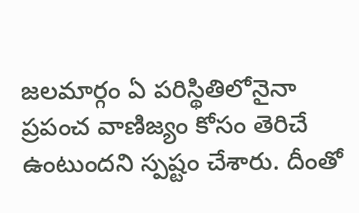జలమార్గం ఏ పరిస్థితిలోనైనా ప్రపంచ వాణిజ్యం కోసం తెరిచే ఉంటుందని స్పష్టం చేశారు. దీంతో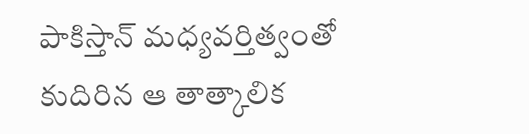పాకిస్తాన్ మధ్యవర్తిత్వంతో కుదిరిన ఆ తాత్కాలిక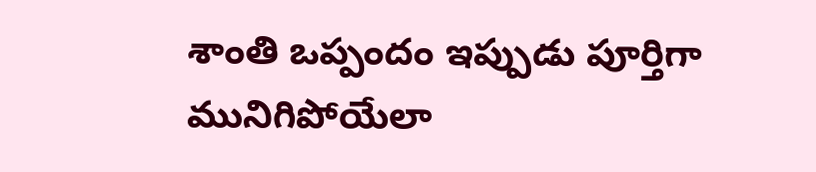శాంతి ఒప్పందం ఇప్పుడు పూర్తిగా మునిగిపోయేలా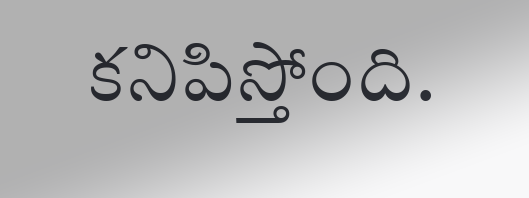కనిపిస్తోంది.